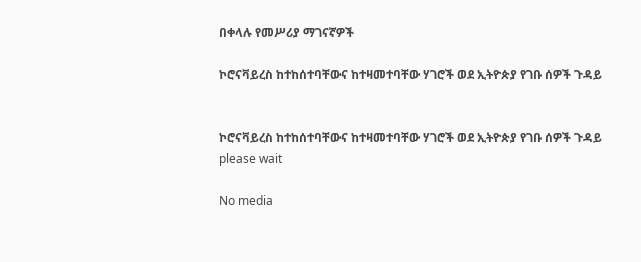በቀላሉ የመሥሪያ ማገናኛዎች

ኮሮናቫይረስ ከተከሰተባቸውና ከተዛመተባቸው ሃገሮች ወደ ኢትዮጵያ የገቡ ሰዎች ጉዳይ


ኮሮናቫይረስ ከተከሰተባቸውና ከተዛመተባቸው ሃገሮች ወደ ኢትዮጵያ የገቡ ሰዎች ጉዳይ
please wait

No media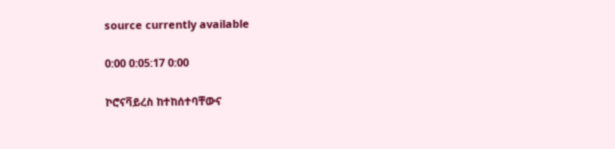source currently available

0:00 0:05:17 0:00

ኮሮናቫይረስ ከተከሰተባቸውና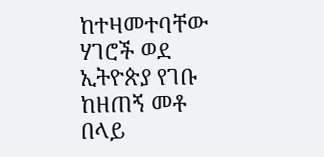ከተዛመተባቸው ሃገሮች ወደ ኢትዮጵያ የገቡ ከዘጠኝ መቶ በላይ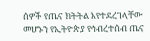ሰዎች የጤና ክትትል እየተደረገላቸው መሆኑን የኢትዮጵያ የኅብረተሰብ ጤና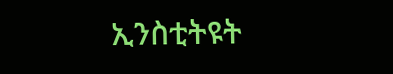ኢንስቲትዩት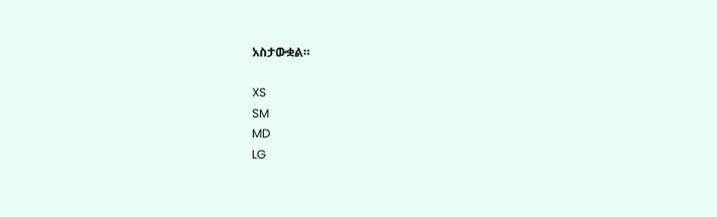አስታውቋል።

XS
SM
MD
LG